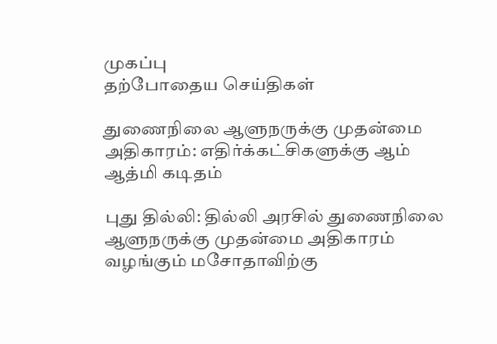முகப்பு
தற்போதைய செய்திகள்

துணைநிலை ஆளுநருக்கு முதன்மை அதிகாரம்: எதிர்க்கட்சிகளுக்கு ஆம் ஆத்மி கடிதம்

புது தில்லி: தில்லி அரசில் துணைநிலை ஆளுநருக்கு முதன்மை அதிகாரம் வழங்கும் மசோதாவிற்கு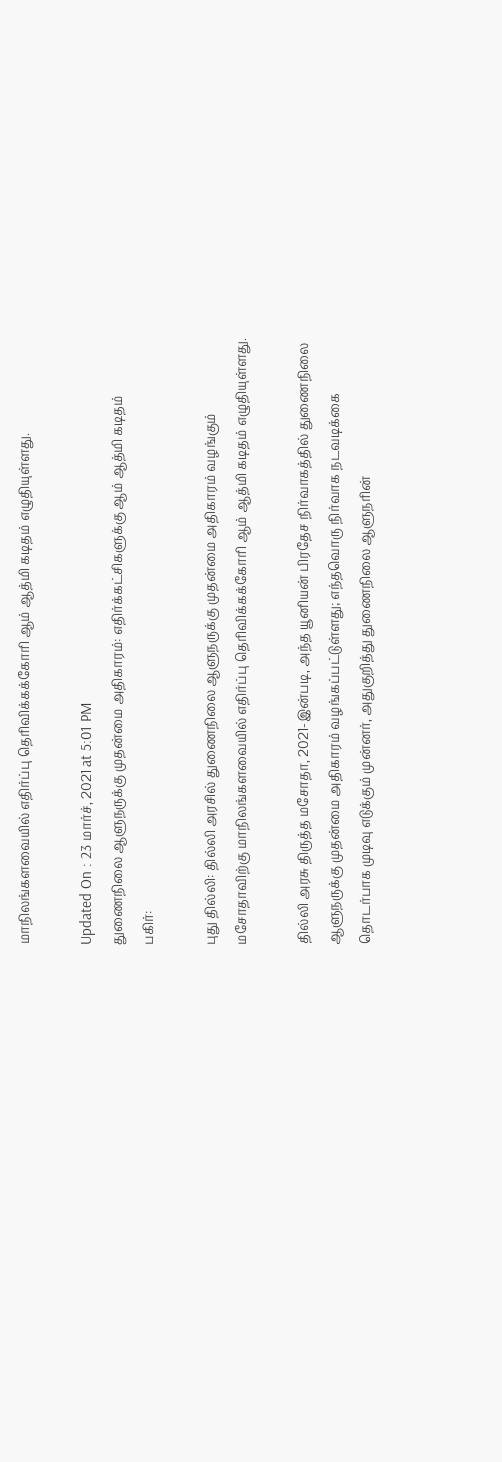மாநிலங்களவையில் எதிர்ப்பு தெரிவிக்கக்கோரி ஆம் ஆத்மி கடிதம் எழுதியுள்ளது.

Updated On : 23 மார்ச், 2021 at 5:01 PM
துணைநிலை ஆளுநருக்கு முதன்மை அதிகாரம்: எதிர்க்கட்சிகளுக்கு ஆம் ஆத்மி கடிதம்
பகிர்:

புது தில்லி: தில்லி அரசில் துணைநிலை ஆளுநருக்கு முதன்மை அதிகாரம் வழங்கும் மசோதாவிற்கு மாநிலங்களவையில் எதிர்ப்பு தெரிவிக்கக்கோரி ஆம் ஆத்மி கடிதம் எழுதியுள்ளது.

தில்லி அரசு திருத்த மசோதா, 2021-இன்படி, அந்த யூனியன் பிரதேச நிர்வாகத்தில் துணைநிலை ஆளுநருக்கு முதன்மை அதிகாரம் வழங்கப்பட்டுள்ளது; எந்தவொரு நிர்வாக நடவடிக்கை தொடர்பாக முடிவு எடுக்கும் முன்னர், அதுகுறித்து துணைநிலை ஆளுநரின்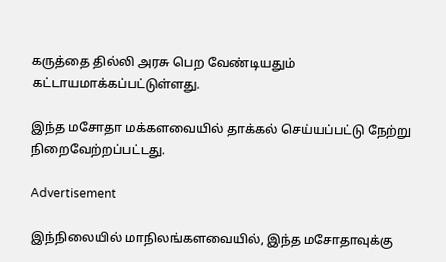கருத்தை தில்லி அரசு பெற வேண்டியதும் கட்டாயமாக்கப்பட்டுள்ளது.

இந்த மசோதா மக்களவையில் தாக்கல் செய்யப்பட்டு நேற்று நிறைவேற்றப்பட்டது.

Advertisement

இந்நிலையில் மாநிலங்களவையில், இந்த மசோதாவுக்கு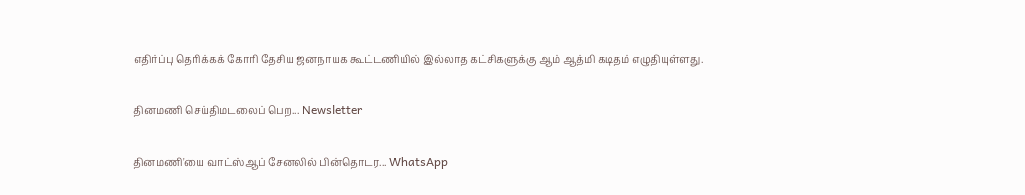எதிர்ப்பு தெரிக்கக் கோரி தேசிய ஜனநாயக கூட்டணியில் இல்லாத கட்சிகளுக்கு ஆம் ஆத்மி கடிதம் எழுதியுள்ளது.

தினமணி செய்திமடலைப் பெற... Newsletter

தினமணி'யை வாட்ஸ்ஆப் சேனலில் பின்தொடர... WhatsApp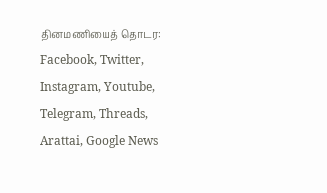தினமணியைத் தொடர: Facebook, Twitter, Instagram, Youtube, Telegram, Threads, Arattai, Google News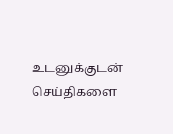உடனுக்குடன் செய்திகளை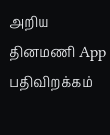அறிய தினமணி App பதிவிறக்கம்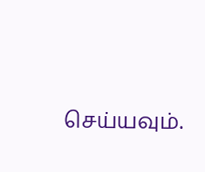செய்யவும்.